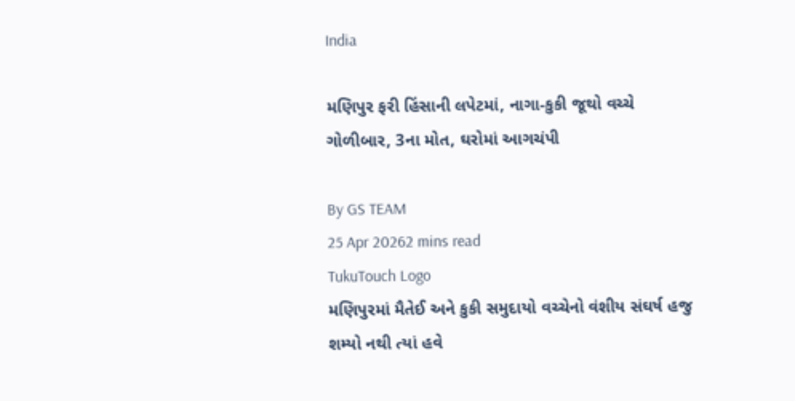India

મણિપુર ફરી હિંસાની લપેટમાં, નાગા-કુકી જૂથો વચ્ચે ગોળીબાર, 3ના મોત, ઘરોમાં આગચંપી

By GS TEAM
25 Apr 20262 mins read
TukuTouch Logo
મણિપુરમાં મૈતેઈ અને કુકી સમુદાયો વચ્ચેનો વંશીય સંઘર્ષ હજુ શમ્યો નથી ત્યાં હવે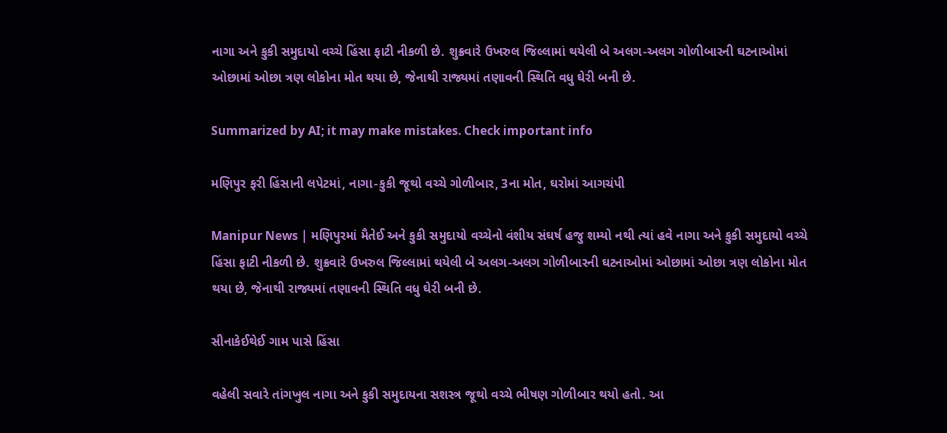નાગા અને કુકી સમુદાયો વચ્ચે હિંસા ફાટી નીકળી છે. શુક્રવારે ઉખરુલ જિલ્લામાં થયેલી બે અલગ-અલગ ગોળીબારની ઘટનાઓમાં ઓછામાં ઓછા ત્રણ લોકોના મોત થયા છે, જેનાથી રાજ્યમાં તણાવની સ્થિતિ વધુ ઘેરી બની છે.

Summarized by AI; it may make mistakes. Check important info

મણિપુર ફરી હિંસાની લપેટમાં, નાગા-કુકી જૂથો વચ્ચે ગોળીબાર, 3ના મોત, ઘરોમાં આગચંપી

Manipur News | મણિપુરમાં મૈતેઈ અને કુકી સમુદાયો વચ્ચેનો વંશીય સંઘર્ષ હજુ શમ્યો નથી ત્યાં હવે નાગા અને કુકી સમુદાયો વચ્ચે હિંસા ફાટી નીકળી છે. શુક્રવારે ઉખરુલ જિલ્લામાં થયેલી બે અલગ-અલગ ગોળીબારની ઘટનાઓમાં ઓછામાં ઓછા ત્રણ લોકોના મોત થયા છે, જેનાથી રાજ્યમાં તણાવની સ્થિતિ વધુ ઘેરી બની છે.

સીનાકેઈથેઈ ગામ પાસે હિંસા

વહેલી સવારે તાંગખુલ નાગા અને કુકી સમુદાયના સશસ્ત્ર જૂથો વચ્ચે ભીષણ ગોળીબાર થયો હતો. આ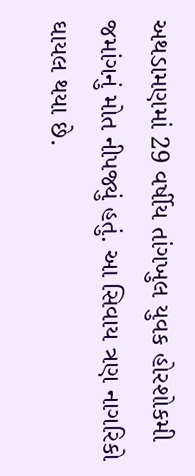અથડામણમાં 29 વર્ષીય તાંગખુલ યુવક હોરશોકમી જમાંગનું મોત નીપજ્યું હતું. આ સિવાય ત્રણ નાગરિકો ઘાયલ થયા છે.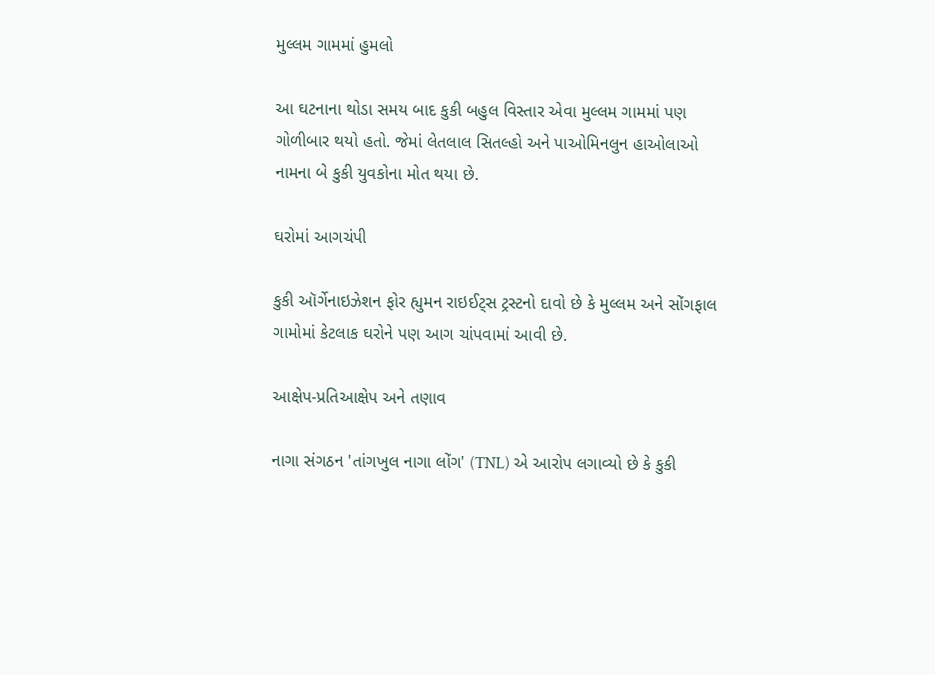મુલ્લમ ગામમાં હુમલો

આ ઘટનાના થોડા સમય બાદ કુકી બહુલ વિસ્તાર એવા મુલ્લમ ગામમાં પણ ગોળીબાર થયો હતો. જેમાં લેતલાલ સિતલ્હો અને પાઓમિનલુન હાઓલાઓ નામના બે કુકી યુવકોના મોત થયા છે.

ઘરોમાં આગચંપી

કુકી ઑર્ગેનાઇઝેશન ફોર હ્યુમન રાઇઈટ્સ ટ્રસ્ટનો દાવો છે કે મુલ્લમ અને સોંગફાલ ગામોમાં કેટલાક ઘરોને પણ આગ ચાંપવામાં આવી છે.

આક્ષેપ-પ્રતિઆક્ષેપ અને તણાવ

નાગા સંગઠન 'તાંગખુલ નાગા લોંગ' (TNL) એ આરોપ લગાવ્યો છે કે કુકી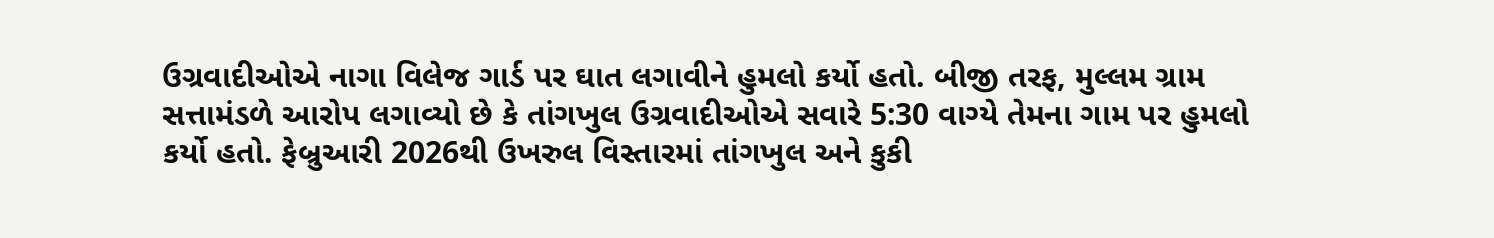ઉગ્રવાદીઓએ નાગા વિલેજ ગાર્ડ પર ઘાત લગાવીને હુમલો કર્યો હતો. બીજી તરફ, મુલ્લમ ગ્રામ સત્તામંડળે આરોપ લગાવ્યો છે કે તાંગખુલ ઉગ્રવાદીઓએ સવારે 5:30 વાગ્યે તેમના ગામ પર હુમલો કર્યો હતો. ફેબ્રુઆરી 2026થી ઉખરુલ વિસ્તારમાં તાંગખુલ અને કુકી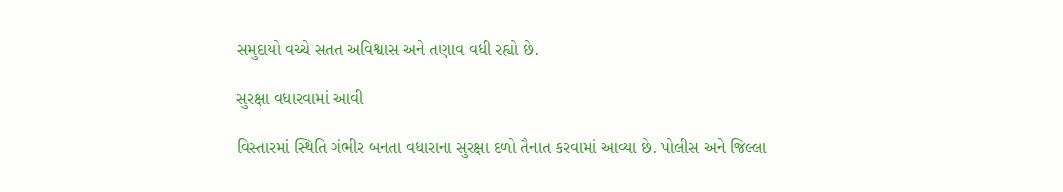સમુદાયો વચ્ચે સતત અવિશ્વાસ અને તણાવ વધી રહ્યો છે.

સુરક્ષા વધારવામાં આવી

વિસ્તારમાં સ્થિતિ ગંભીર બનતા વધારાના સુરક્ષા દળો તૈનાત કરવામાં આવ્યા છે. પોલીસ અને જિલ્લા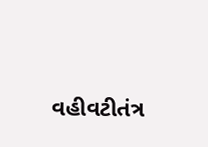વહીવટીતંત્ર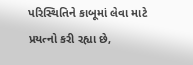પરિસ્થિતિને કાબૂમાં લેવા માટે પ્રયત્નો કરી રહ્યા છે,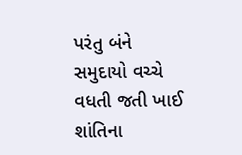પરંતુ બંને સમુદાયો વચ્ચે વધતી જતી ખાઈ શાંતિના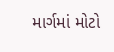માર્ગમાં મોટો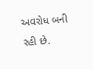અવરોધ બની રહી છે.